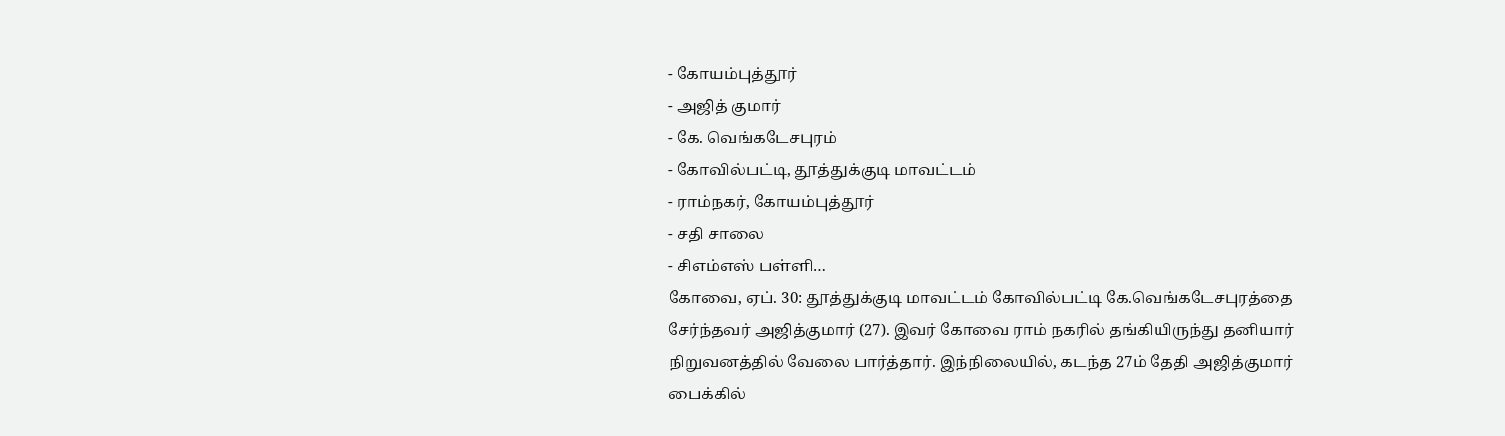- கோயம்புத்தூர்
- அஜித் குமார்
- கே. வெங்கடேசபுரம்
- கோவில்பட்டி, தூத்துக்குடி மாவட்டம்
- ராம்நகர், கோயம்புத்தூர்
- சதி சாலை
- சிஎம்எஸ் பள்ளி…
கோவை, ஏப். 30: தூத்துக்குடி மாவட்டம் கோவில்பட்டி கே.வெங்கடேசபுரத்தை சேர்ந்தவர் அஜித்குமார் (27). இவர் கோவை ராம் நகரில் தங்கியிருந்து தனியார் நிறுவனத்தில் வேலை பார்த்தார். இந்நிலையில், கடந்த 27ம் தேதி அஜித்குமார் பைக்கில்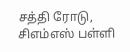சத்தி ரோடு, சிஎம்எஸ் பள்ளி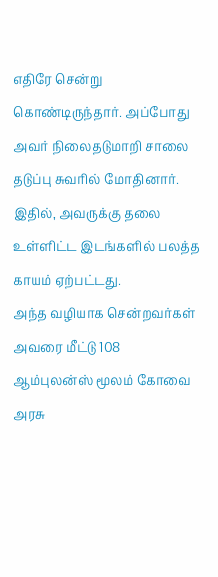எதிரே சென்று கொண்டிருந்தார். அப்போது அவர் நிலைதடுமாறி சாலை தடுப்பு சுவரில் மோதினார். இதில், அவருக்கு தலை உள்ளிட்ட இடங்களில் பலத்த காயம் ஏற்பட்டது.
அந்த வழியாக சென்றவர்கள் அவரை மீட்டு 108 ஆம்புலன்ஸ் மூலம் கோவை அரசு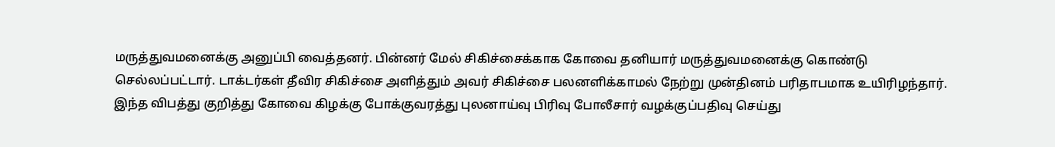மருத்துவமனைக்கு அனுப்பி வைத்தனர். பின்னர் மேல் சிகிச்சைக்காக கோவை தனியார் மருத்துவமனைக்கு கொண்டு செல்லப்பட்டார். டாக்டர்கள் தீவிர சிகிச்சை அளித்தும் அவர் சிகிச்சை பலனளிக்காமல் நேற்று முன்தினம் பரிதாபமாக உயிரிழந்தார். இந்த விபத்து குறித்து கோவை கிழக்கு போக்குவரத்து புலனாய்வு பிரிவு போலீசார் வழக்குப்பதிவு செய்து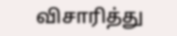விசாரித்து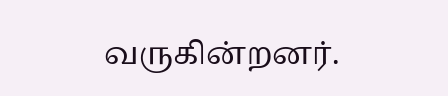வருகின்றனர்.